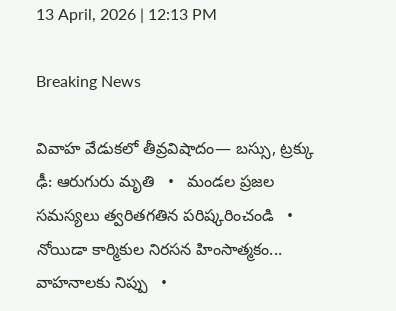13 April, 2026 | 12:13 PM

Breaking News

వివాహ వేడుకలో తీవ్రవిషాదం— బస్సు, ట్రక్కు ఢీ: ఆరుగురు మృతి   •   మండల ప్రజల సమస్యలు త్వరితగతిన పరిష్కరించండి   •   నోయిడా కార్మికుల నిరసన హింసాత్మకం... వాహనాలకు నిప్పు   •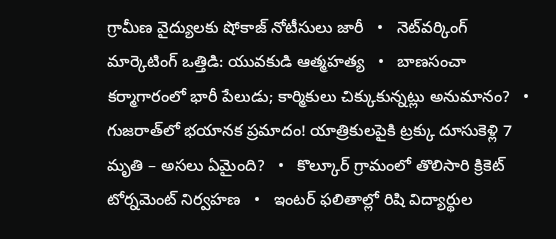గ్రామీణ వైద్యులకు షోకాజ్ నోటీసులు జారీ   •   నెట్‌వర్కింగ్ మార్కెటింగ్ ఒత్తిడి: యువకుడి ఆత్మహత్య   •   బాణసంచా కర్మాగారంలో భారీ పేలుడు; కార్మికులు చిక్కుకున్నట్లు అనుమానం?   •   గుజరాత్‌లో భయానక ప్రమాదం! యాత్రికులపైకి ట్రక్కు దూసుకెళ్లి 7 మృతి – అసలు ఏమైంది?   •   కొల్కూర్ గ్రామంలో తొలిసారి క్రికెట్ టోర్నమెంట్ నిర్వహణ   •   ఇంటర్ ఫలితాల్లో రిషి విద్యార్థుల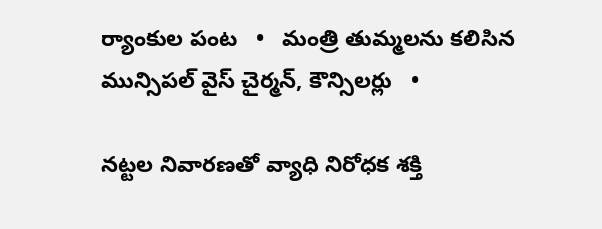ర్యాంకుల పంట   •   మంత్రి తుమ్మలను కలిసిన మున్సిపల్ వైస్ చైర్మన్, కౌన్సిలర్లు   •

నట్టల నివారణతో వ్యాధి నిరోధక శక్తి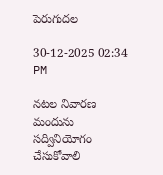పెరుగుదల

30-12-2025 02:34 PM

నటల నివారణ మందును సద్వినియోగం చేసుకోవాలి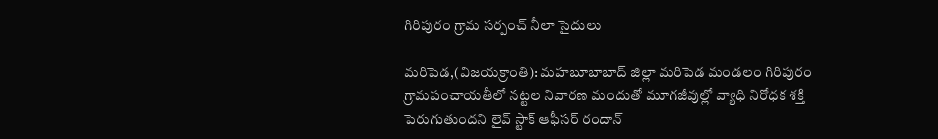గిరిపురం గ్రామ సర్పంచ్ నీలా సైదులు

మరిపెడ,(విజయక్రాంతి): మహబూబాబాద్ జిల్లా మరిపెడ మండలం గిరిపురం గ్రామపంచాయతీలో నట్టల నివారణ మందుతో మూగజీవుల్లో వ్యాధి నిరోధక శక్తి పెరుగుతుందని లైవ్ స్టాక్ ఆఫీసర్ రందాన్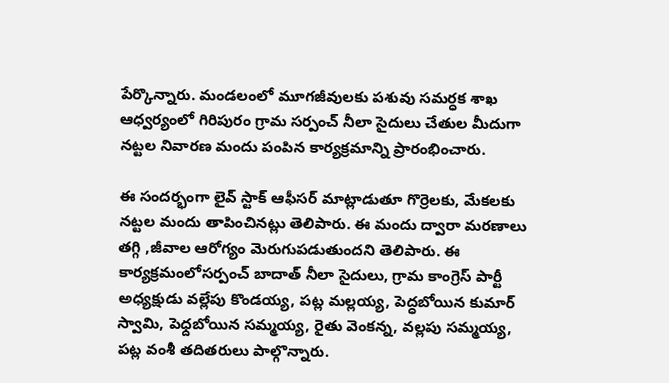పేర్కొన్నారు. మండలంలో మూగజీవులకు పశువు సమర్ధక శాఖ ఆధ్వర్యంలో గిరిపురం గ్రామ సర్పంచ్ నీలా సైదులు చేతుల మీదుగా నట్టల నివారణ మందు పంపిన కార్యక్రమాన్ని ప్రారంభించారు.

ఈ సందర్భంగా లైవ్ స్టాక్ ఆఫీసర్ మాట్లాడుతూ గొర్రెలకు, మేకలకు నట్టల మందు తాపించినట్లు తెలిపారు. ఈ మందు ద్వారా మరణాలు తగ్గి ,జీవాల ఆరోగ్యం మెరుగుపడుతుందని తెలిపారు. ఈ కార్యక్రమంలోసర్పంచ్ బాదాత్ నీలా సైదులు, గ్రామ కాంగ్రెస్ పార్టీ అధ్యక్షుడు వల్లేపు కొండయ్య, పట్ల మల్లయ్య, పెద్ధబోయిన కుమార్ స్వామి, పెధ్దబోయిన సమ్మయ్య, రైతు వెంకన్న, వల్లపు సమ్మయ్య, పట్ల వంశీ తదితరులు పాల్గొన్నారు.